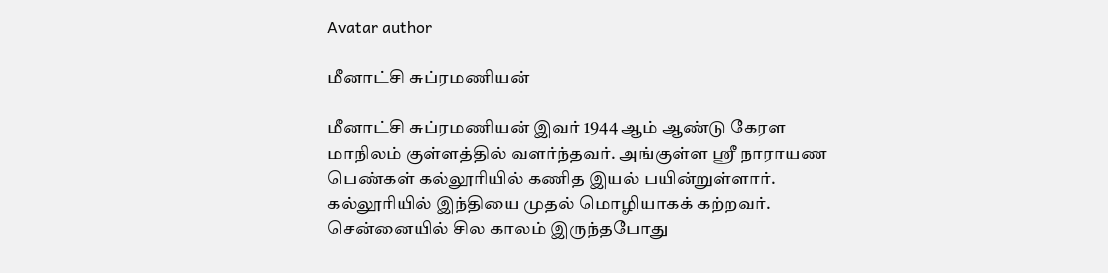Avatar author

மீனாட்சி சுப்ரமணியன்

மீனாட்சி சுப்ரமணியன் இவர் 1944 ஆம் ஆண்டு கேரள மாநிலம் குள்ளத்தில் வளர்ந்தவர். அங்குள்ள ஸ்ரீ நாராயண பெண்கள் கல்லூரியில் கணித இயல் பயின்றுள்ளார். கல்லூரியில் இந்தியை முதல் மொழியாகக் கற்றவர். சென்னையில் சில காலம் இருந்தபோது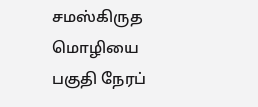சமஸ்கிருத மொழியை பகுதி நேரப்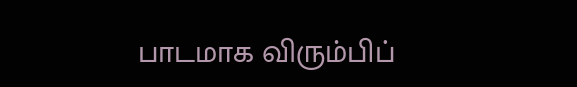பாடமாக விரும்பிப்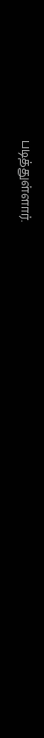படித்துள்ளார்.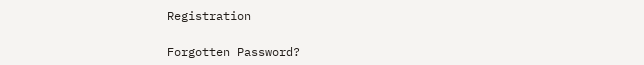Registration

Forgotten Password?